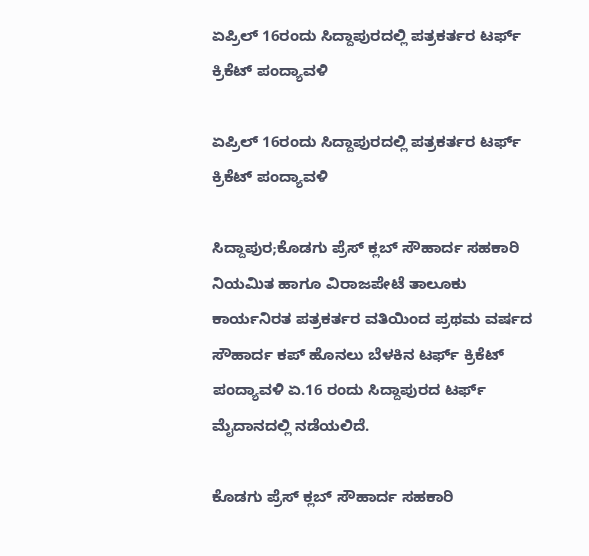ಏಪ್ರಿಲ್ 16ರಂದು ಸಿದ್ದಾಪುರದಲ್ಲಿ ಪತ್ರಕರ್ತರ ಟರ್ಫ್ ಕ್ರಿಕೆಟ್ ಪಂದ್ಯಾವಳಿ

ಏಪ್ರಿಲ್ 16ರಂದು ಸಿದ್ದಾಪುರದಲ್ಲಿ ಪತ್ರಕರ್ತರ ಟರ್ಫ್ ಕ್ರಿಕೆಟ್ ಪಂದ್ಯಾವಳಿ

ಸಿದ್ದಾಪುರ;ಕೊಡಗು ಪ್ರೆಸ್ ಕ್ಲಬ್ ಸೌಹಾರ್ದ ಸಹಕಾರಿ ನಿಯಮಿತ ಹಾಗೂ ವಿರಾಜಪೇಟೆ ತಾಲೂಕು ಕಾರ್ಯನಿರತ ಪತ್ರಕರ್ತರ ವತಿಯಿಂದ ಪ್ರಥಮ ವರ್ಷದ ಸೌಹಾರ್ದ ಕಪ್ ಹೊನಲು ಬೆಳಕಿನ ಟರ್ಫ್ ಕ್ರಿಕೆಟ್ ಪಂದ್ಯಾವಳಿ ಏ.16 ರಂದು ಸಿದ್ದಾಪುರದ ಟರ್ಫ್ ಮೈದಾನದಲ್ಲಿ ನಡೆಯಲಿದೆ.

ಕೊಡಗು ಪ್ರೆಸ್ ಕ್ಲಬ್ ಸೌಹಾರ್ದ ಸಹಕಾರಿ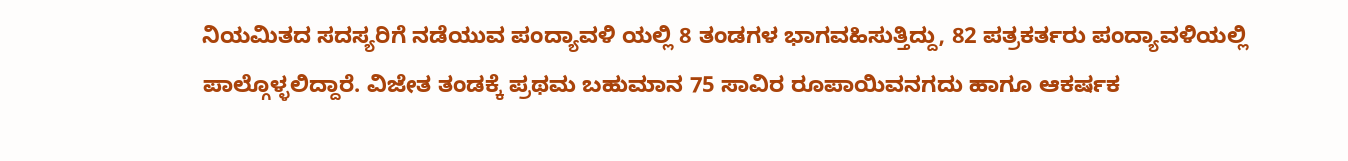ನಿಯಮಿತದ ಸದಸ್ಯರಿಗೆ ನಡೆಯುವ ಪಂದ್ಯಾವಳಿ ಯಲ್ಲಿ 8 ತಂಡಗಳ ಭಾಗವಹಿಸುತ್ತಿದ್ದು, 82 ಪತ್ರಕರ್ತರು ಪಂದ್ಯಾವಳಿಯಲ್ಲಿ ಪಾಲ್ಗೊಳ್ಳಲಿದ್ದಾರೆ. ವಿಜೇತ ತಂಡಕ್ಕೆ ಪ್ರಥಮ ಬಹುಮಾನ 75 ಸಾವಿರ ರೂಪಾಯಿವನಗದು ಹಾಗೂ ಆಕರ್ಷಕ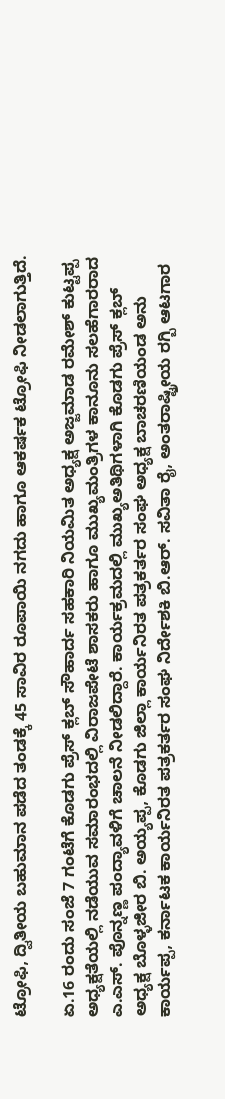ಟ್ರೋಫಿ, ದ್ವಿತೀಯ ಬಹುಮಾನ ಪಡೆದ ತಂಡಕ್ಕೆ 45 ಸಾವಿರ ರೂಪಾಯಿ ನಗದು ಹಾಗೂ ಆಕರ್ಷಕ ಟ್ರೋಫಿ ನೀಡಲಾಗುತ್ತಿದೆ.

ಏ.16 ರಂದು ಸಂಜೆ 7 ಗಂಟೆಗೆ ಕೊಡಗು ಪ್ರೆಸ್ ಕ್ಲಬ್ ಸೌಹಾರ್ದ ಸಹಕಾರಿ ನಿಯಮಿತ ಅಧ್ಯಕ್ಷ ಅಜ್ಜಮಾಡ ರಮೇಶ್ ಕುಟ್ಟಪ್ಪ ಅಧ್ಯಕ್ಷತೆಯಲ್ಲಿ ನಡೆಯುವ ಸಮಾರಂಭದಲ್ಲಿ ವಿರಾಜಪೇಟೆ ಶಾಸಕರು ಹಾಗೂ ಮುಖ್ಯಮಂತ್ರಿಗಳ ಕಾನೂನು ಸಲಹೆಗಾರರಾದ ಎ.ಎಸ್. ಪೊನ್ನಣ್ಣ ಪಂದ್ಯಾವಳಿಗೆ ಚಾಲನೆ ನೀಡಲಿದ್ದಾರೆ. ಕಾರ್ಯಕ್ರಮದಲ್ಲಿ ಮುಖ್ಯಅತಿಥಿಗಳಾಗಿ ಕೊಡಗು ಪ್ರೆಸ್ ಕ್ಲಬ್ ಅಧ್ಯಕ್ಷ ಬೊಳ್ಳಜೀರ ಬಿ. ಅಯ್ಯಪ್ಪ, ಕೊಡಗು ಜಿಲ್ಲಾ ಕಾರ್ಯನಿರತ ಪತ್ರಕರ್ತರ ಸಂಘ ಅಧ್ಯಕ್ಷ ಬಾಚರಣಿಯಂಡ ಅನು ಕಾರ್ಯಪ್ಪ, ಕರ್ನಾಟಕ ಕಾರ್ಯನಿರತ ಪತ್ರಕರ್ತರ ಸಂಘ ನಿರ್ದೇಶಕಿ ಬಿ.ಆರ್. ಸವಿತಾ ರೈ, ಅಂತರಾಷ್ಟ್ರೀಯ ರಗ್ಬಿ ಆಟಗಾರ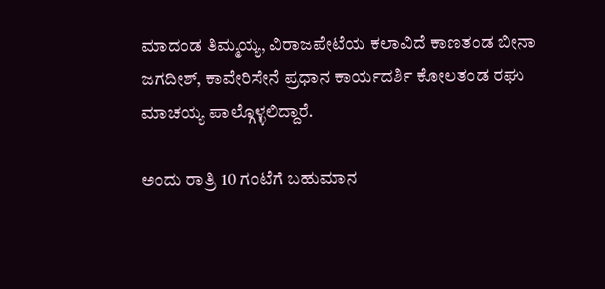ಮಾದಂಡ ತಿಮ್ಮಯ್ಯ, ವಿರಾಜಪೇಟೆಯ ಕಲಾವಿದೆ ಕಾಣತಂಡ ಬೀನಾ ಜಗದೀಶ್, ಕಾವೇರಿಸೇನೆ ಪ್ರಧಾನ ಕಾರ್ಯದರ್ಶಿ ಕೋಲತಂಡ ರಘು ಮಾಚಯ್ಯ ಪಾಲ್ಗೊಳ್ಳಲಿದ್ದಾರೆ.

ಅಂದು ರಾತ್ರಿ 10 ಗಂಟೆಗೆ ಬಹುಮಾನ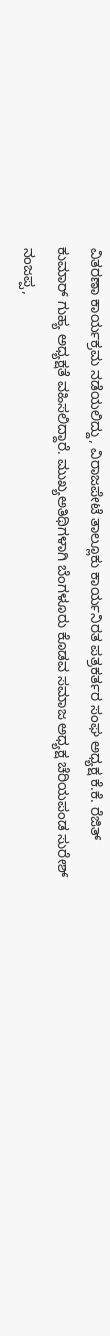ವಿತರಣಾ ಕಾರ್ಯಕ್ರಮ ನಡೆಯಲಿದ್ದು, ವಿರಾಜಪೇಟೆ ತಾಲ್ಲೂಕು ಕಾರ್ಯನಿರತ ಪತ್ರಕರ್ತರ ಸಂಘ ಅಧ್ಯಕ್ಷ ಕೆ.ಕೆ. ರೆಜಿತ್ ಕುಮಾರ್ ಗುಹ್ಯ ಅಧ್ಯಕ್ಷತೆ ವಹಿಸಲಿದ್ದಾರೆ. ಮುಖ್ಯಅತಿಥಿಗಳಾಗಿ ಬೆಂಗಳೂರು ಕೊಡವ ಸಮಾಜ ಅಧ್ಯಕ್ಷ ಚೆರಿಯಪಂಡ ಸುರೇಶ್ ನಂಜಪ್ಪ,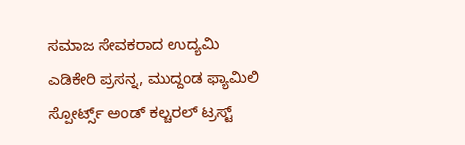ಸಮಾಜ ಸೇವಕರಾದ ಉದ್ಯಮಿ ಎಡಿಕೇರಿ ಪ್ರಸನ್ನ, ಮುದ್ದಂಡ ಫ್ಯಾಮಿಲಿ ಸ್ಪೋರ್ಟ್ಸ್ ಅಂಡ್ ಕಲ್ಚರಲ್ ಟ್ರಸ್ಟ್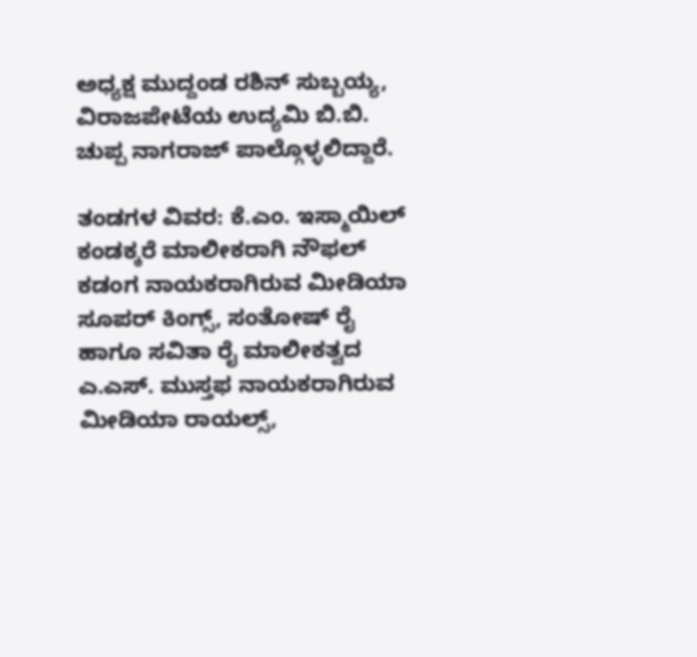ಅಧ್ಯಕ್ಷ ಮುದ್ದಂಡ ರಶಿನ್ ಸುಬ್ಬಯ್ಯ, ವಿರಾಜಪೇಟೆಯ ಉದ್ಯಮಿ ಬಿ.ಬಿ. ಚುಪ್ಪ ನಾಗರಾಜ್ ಪಾಲ್ಗೊಳ್ಳಲಿದ್ದಾರೆ.

ತಂಡಗಳ ವಿವರ: ಕೆ.ಎಂ. ಇಸ್ಮಾಯಿಲ್ ಕಂಡಕ್ಕರೆ ಮಾಲೀಕರಾಗಿ ನೌಫಲ್ ಕಡಂಗ ನಾಯಕರಾಗಿರುವ ಮೀಡಿಯಾ ಸೂಪರ್ ಕಿಂಗ್ಸ್, ಸಂತೋಷ್ ರೈ ಹಾಗೂ ಸವಿತಾ ರೈ ಮಾಲೀಕತ್ವದ ಎ.ಎಸ್. ಮುಸ್ತಫ ನಾಯಕರಾಗಿರುವ ಮೀಡಿಯಾ ರಾಯಲ್ಸ್,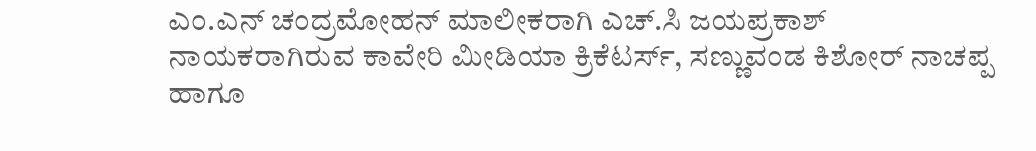ಎಂ.ಎನ್ ಚಂದ್ರಮೋಹನ್ ಮಾಲೀಕರಾಗಿ ಎಚ್.ಸಿ ಜಯಪ್ರಕಾಶ್ ನಾಯಕರಾಗಿರುವ ಕಾವೇರಿ ಮೀಡಿಯಾ ಕ್ರಿಕೆಟರ್ಸ್, ಸಣ್ಣುವಂಡ ಕಿಶೋರ್ ನಾಚಪ್ಪ ಹಾಗೂ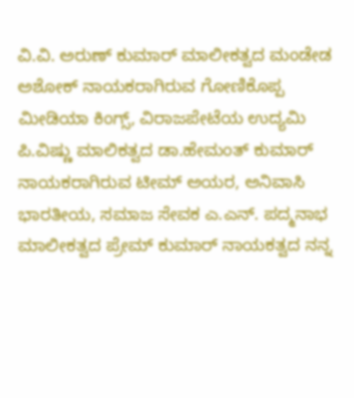ವಿ.ವಿ. ಅರುಣ್ ಕುಮಾರ್ ಮಾಲೀಕತ್ವದ ಮಂಡೇಡ ಅಶೋಕ್ ನಾಯಕರಾಗಿರುವ ಗೋಣಿಕೊಪ್ಪ ಮೀಡಿಯಾ ಕಿಂಗ್ಸ್, ವಿರಾಜಪೇಟೆಯ ಉದ್ಯಮಿ ಪಿ.ವಿಷ್ಣು ಮಾಲಿಕತ್ವದ ಡಾ.ಹೇಮಂತ್ ಕುಮಾರ್ ನಾಯಕರಾಗಿರುವ ಟೀಮ್ ಅಯರ, ಅನಿವಾಸಿ ಭಾರತೀಯ, ಸಮಾಜ ಸೇವಕ ಎ.ಎನ್. ಪದ್ಮನಾಭ ಮಾಲೀಕತ್ವದ ಪ್ರೇಮ್ ಕುಮಾರ್ ನಾಯಕತ್ವದ ನನ್ನ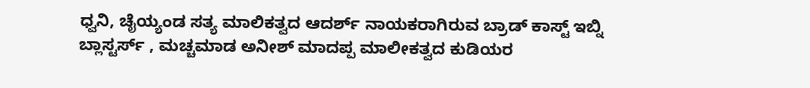ಧ್ವನಿ, ಚೈಯ್ಯಂಡ ಸತ್ಯ ಮಾಲಿಕತ್ವದ ಆದರ್ಶ್ ನಾಯಕರಾಗಿರುವ ಬ್ರಾಡ್ ಕಾಸ್ಟ್ ಇಬ್ನಿ ಬ್ಲಾಸ್ಟರ್ಸ್ , ಮಚ್ಚಮಾಡ ಅನೀಶ್ ಮಾದಪ್ಪ ಮಾಲೀಕತ್ವದ ಕುಡಿಯರ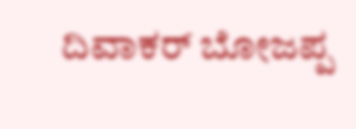ದಿವಾಕರ್ ಬೋಜಪ್ಪ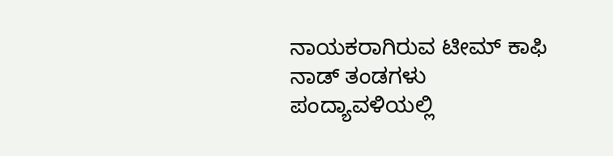ನಾಯಕರಾಗಿರುವ ಟೀಮ್ ಕಾಫಿ ನಾಡ್ ತಂಡಗಳು ಪಂದ್ಯಾವಳಿಯಲ್ಲಿ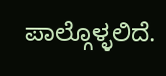ಪಾಲ್ಗೊಳ್ಳಲಿದೆ.